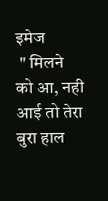इमेज
 " मिलने को आ, नही आई तो तेरा बुरा हाल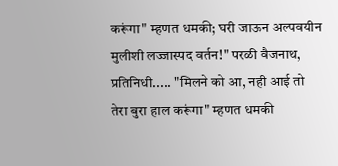करूंगा" म्हणत धमकी; घरी जाऊन अल्पवयीन मुलीशी लज्जास्पद वर्तन!" परळी वैजनाथ, प्रतिनिधी..... "मिलने को आ, नही आई तो तेरा बुरा हाल करूंगा" म्हणत धमकी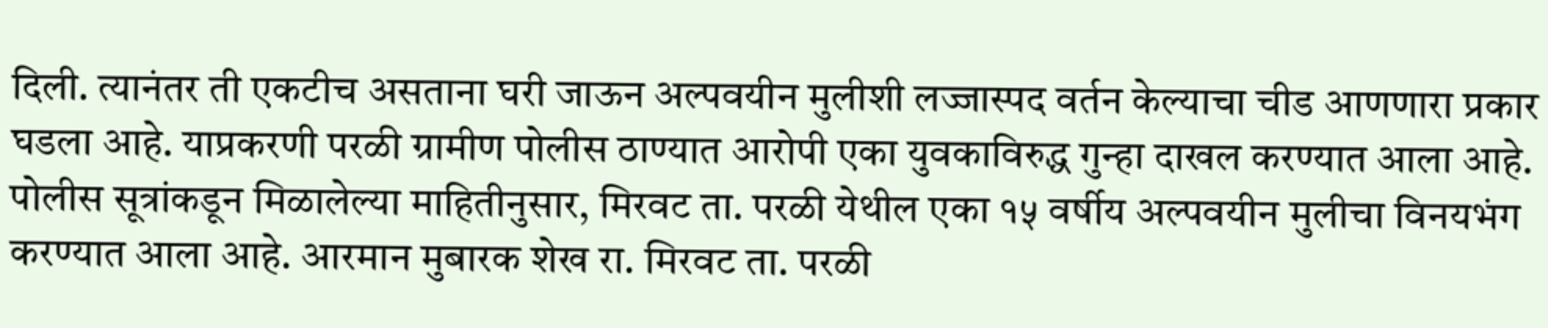दिली. त्यानंतर ती एकटीच असताना घरी जाऊन अल्पवयीन मुलीशी लज्जास्पद वर्तन केल्याचा चीड आणणारा प्रकार घडला आहे. याप्रकरणी परळी ग्रामीण पोलीस ठाण्यात आरोपी एका युवकाविरुद्ध गुन्हा दाखल करण्यात आला आहे. पोलीस सूत्रांकडून मिळालेल्या माहितीनुसार, मिरवट ता. परळी येथील एका १५ वर्षीय अल्पवयीन मुलीचा विनयभंग करण्यात आला आहे. आरमान मुबारक शेख रा. मिरवट ता. परळी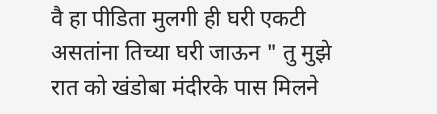वै हा पीडिता मुलगी ही घरी एकटी असतांना तिच्या घरी जाऊन " तु मुझे रात को खंडोबा मंदीरके पास मिलने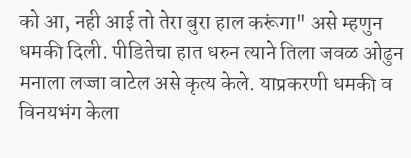को आ, नही आई तो तेरा बुरा हाल करूंगा" असे म्हणुन धमकी दिली. पीडितेचा हात धरुन त्याने तिला जवळ ओढुन मनाला लज्जा वाटेल असे कृत्य केले. याप्रकरणी धमकी व विनयभंग केला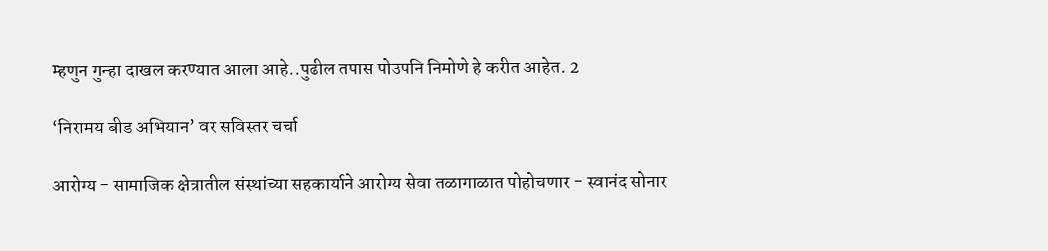म्हणुन गुन्हा दाखल करण्यात आला आहे..पुढील तपास पोउपनि निमोणे हे करीत आहेत. 2

‘निरामय बीड अभियान’ वर सविस्तर चर्चा

आरोग्य - सामाजिक क्षेत्रातील संस्थांच्या सहकार्याने आरोग्य सेवा तळागाळात पोहोचणार - स्वानंद सोनार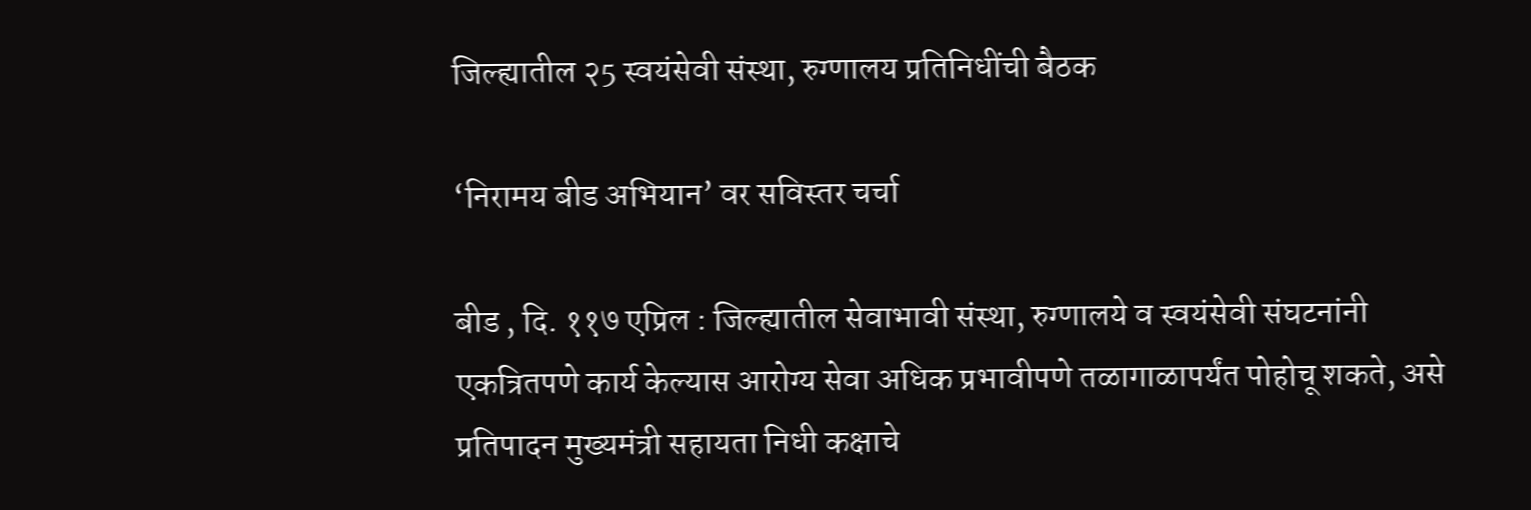जिल्ह्यातील २5 स्वयंसेवी संस्था, रुग्णालय प्रतिनिधींची बैठक

‘निरामय बीड अभियान’ वर सविस्तर चर्चा

बीड , दि. ११७ एप्रिल : जिल्ह्यातील सेवाभावी संस्था, रुग्णालये व स्वयंसेवी संघटनांनी एकत्रितपणे कार्य केल्यास आरोग्य सेवा अधिक प्रभावीपणे तळागाळापर्यंत पोहोचू शकते, असे प्रतिपादन मुख्यमंत्री सहायता निधी कक्षाचे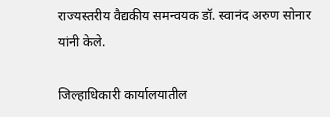राज्यस्तरीय वैद्यकीय समन्वयक डॉ. स्वानंद अरुण सोनार यांनी केले.

जिल्हाधिकारी कार्यालयातील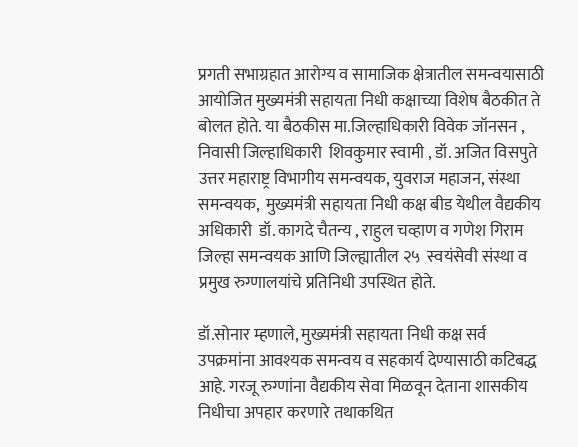प्रगती सभाग्रहात आरोग्य व सामाजिक क्षेत्रातील समन्वयासाठी आयोजित मुख्यमंत्री सहायता निधी कक्षाच्या विशेष बैठकीत ते बोलत होते. या बैठकीस मा.जिल्हाधिकारी विवेक जॉनसन , निवासी जिल्हाधिकारी  शिवकुमार स्वामी , डॉ. अजित विसपुते उत्तर महाराष्ट्र विभागीय समन्वयक, युवराज महाजन, संस्था समन्वयक,  मुख्यमंत्री सहायता निधी कक्ष बीड येथील वैद्यकीय अधिकारी  डॉ. कागदे चैतन्य , राहुल चव्हाण व गणेश गिराम  जिल्हा समन्वयक आणि जिल्ह्यातील २५  स्वयंसेवी संस्था व प्रमुख रुग्णालयांचे प्रतिनिधी उपस्थित होते.

डॉ.सोनार म्हणाले, मुख्यमंत्री सहायता निधी कक्ष सर्व उपक्रमांना आवश्यक समन्वय व सहकार्य देण्यासाठी कटिबद्ध आहे. गरजू रुग्णांना वैद्यकीय सेवा मिळवून देताना शासकीय निधीचा अपहार करणारे तथाकथित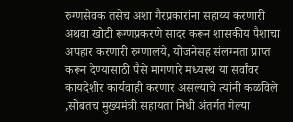रुग्णसेवक तसेच अशा गैरप्रकारांना सहाय्य करणारी अथवा खोटी रूग्णप्रकरणे सादर करून शासकीय पैशाचा अपहार करणारी रुग्णालये, योजनेसह संलग्नता प्राप्त करून देण्यासाठी पैसे मागणारे मध्यस्थ या सर्वांवर कायदेशीर कार्यवाही करणार असल्याचे त्यांनी कळविले ,सोबतच मुख्यमंत्री सहायता निधी अंतर्गत गेल्या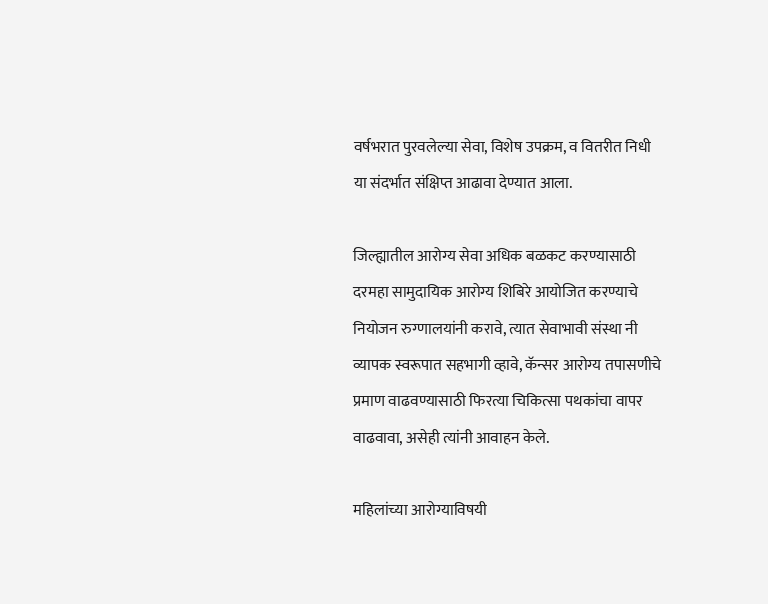वर्षभरात पुरवलेल्या सेवा, विशेष उपक्रम, व वितरीत निधी या संदर्भात संक्षिप्त आढावा देण्यात आला.

जिल्ह्यातील आरोग्य सेवा अधिक बळकट करण्यासाठी दरमहा सामुदायिक आरोग्य शिबिरे आयोजित करण्याचे नियोजन रुग्णालयांनी करावे, त्यात सेवाभावी संस्था नी व्यापक स्वरूपात सहभागी व्हावे, कॅन्सर आरोग्य तपासणीचे प्रमाण वाढवण्यासाठी फिरत्या चिकित्सा पथकांचा वापर वाढवावा, असेही त्यांनी आवाहन केले.

महिलांच्या आरोग्याविषयी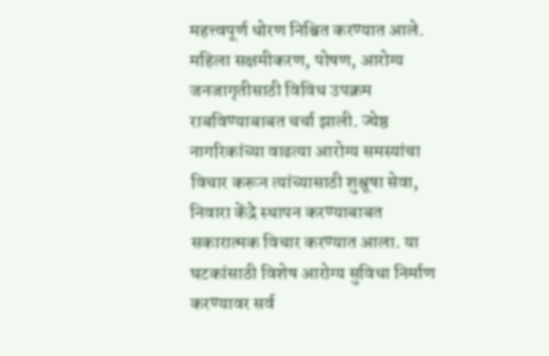महत्त्वपूर्ण धोरण निश्चित करण्यात आले. महिला सक्षमीकरण, पोषण, आरोग्य जनजागृतीसाठी विविध उपक्रम राबविण्याबाबत चर्चा झाली. ज्येष्ठ नागरिकांच्या वाढत्या आरोग्य समस्यांचा विचार करून त्यांच्यासाठी शुश्रूषा सेवा, निवारा केंद्रे स्थापन करण्याबाबत सकारात्मक विचार करण्यात आला. या घटकांसाठी विशेष आरोग्य सुविधा निर्माण करण्यावर सर्व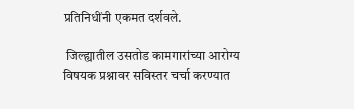प्रतिनिधींनी एकमत दर्शवले.

 जिल्ह्यातील उसतोड कामगारांच्या आरोग्य विषयक प्रश्नावर सविस्तर चर्चा करण्यात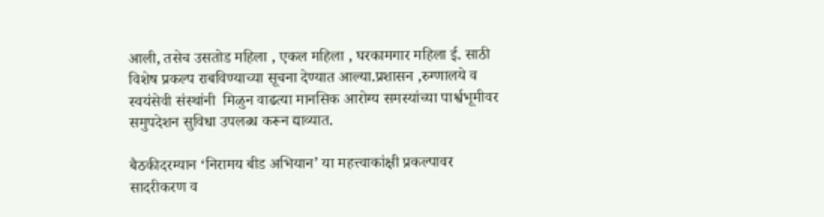आली, तसेच उसतोड महिला , एकल महिला , घरकामगार महिला ई. साठी  विशेष प्रकल्प राबविण्याच्या सूचना देण्यात आल्या.प्रशासन ,रुग्णालये व स्वयंसेवी संस्थांनी  मिळुन वाढत्या मानसिक आरोग्य समस्यांच्या पार्श्वभूमीवर समुपदेशन सुविधा उपलब्ध करून द्याव्यात.

बैठकीदरम्यान ‘निरामय बीड अभियान’ या महत्त्वाकांक्षी प्रकल्पावर  सादरीकरण व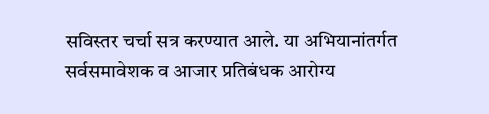सविस्तर चर्चा सत्र करण्यात आले. या अभियानांतर्गत सर्वसमावेशक व आजार प्रतिबंधक आरोग्य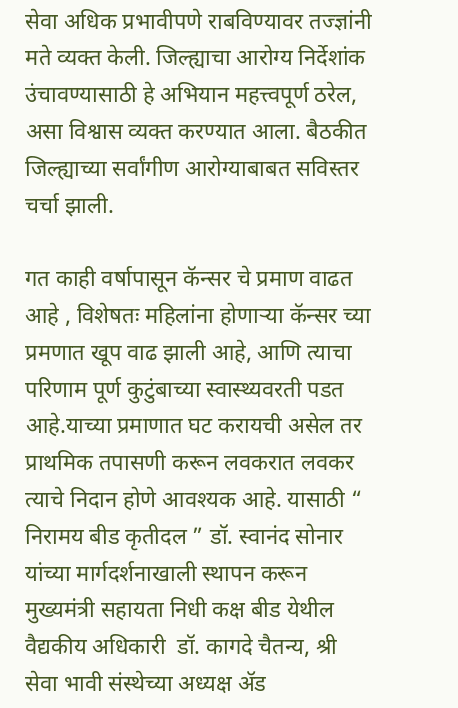सेवा अधिक प्रभावीपणे राबविण्यावर तज्ज्ञांनी मते व्यक्त केली. जिल्ह्याचा आरोग्य निर्देशांक उंचावण्यासाठी हे अभियान महत्त्वपूर्ण ठरेल, असा विश्वास व्यक्त करण्यात आला. बैठकीत जिल्ह्याच्या सर्वांगीण आरोग्याबाबत सविस्तर चर्चा झाली.

गत काही वर्षापासून कॅन्सर चे प्रमाण वाढत आहे , विशेषतः महिलांना होणाऱ्या कॅन्सर च्या प्रमणात खूप वाढ झाली आहे, आणि त्याचा परिणाम पूर्ण कुटुंबाच्या स्वास्थ्यवरती पडत आहे.याच्या प्रमाणात घट करायची असेल तर प्राथमिक तपासणी करून लवकरात लवकर त्याचे निदान होणे आवश्यक आहे. यासाठी “ निरामय बीड कृतीदल ” डॉ. स्वानंद सोनार यांच्या मार्गदर्शनाखाली स्थापन करून मुख्यमंत्री सहायता निधी कक्ष बीड येथील वैद्यकीय अधिकारी  डॉ. कागदे चैतन्य, श्री सेवा भावी संस्थेच्या अध्यक्ष ॲड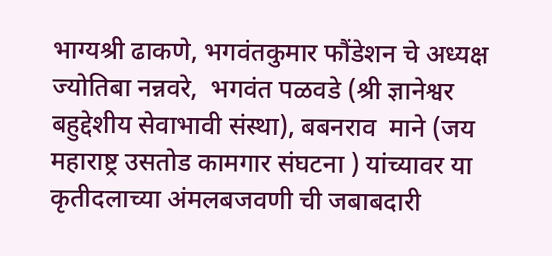भाग्यश्री ढाकणे, भगवंतकुमार फौंडेशन चे अध्यक्ष  ज्योतिबा नन्नवरे,  भगवंत पळवडे (श्री ज्ञानेश्वर बहुद्देशीय सेवाभावी संस्था), बबनराव  माने (जय महाराष्ट्र उसतोड कामगार संघटना ) यांच्यावर या कृतीदलाच्या अंमलबजवणी ची जबाबदारी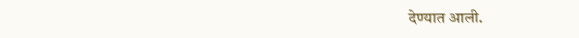देण्यात आली.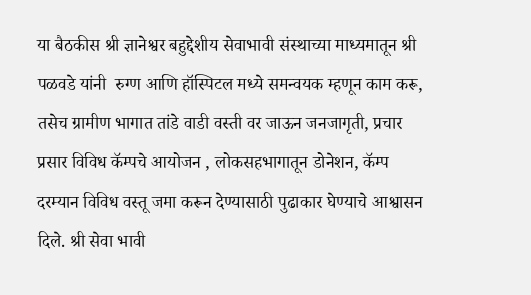या बैठकीस श्री ज्ञानेश्वर बहुद्देशीय सेवाभावी संस्थाच्या माध्यमातून श्री पळवडे यांनी  रुग्ण आणि हॉस्पिटल मध्ये समन्वयक म्हणून काम करू, तसेच ग्रामीण भागात तांडे वाडी वस्ती वर जाऊन जनजागृती, प्रचार प्रसार विविध कॅम्पचे आयोजन , लोकसहभागातून डोनेशन, कॅम्प दरम्यान विविध वस्तू जमा करून देण्यासाठी पुढाकार घेण्याचे आश्वासन दिले. श्री सेवा भावी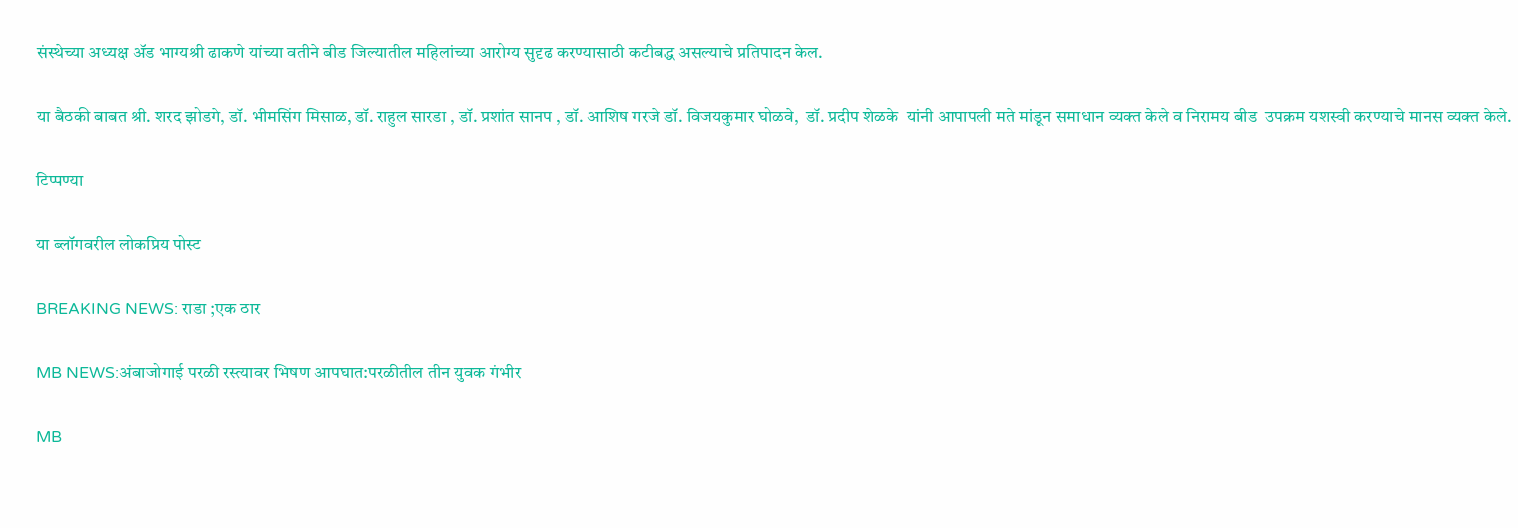संस्थेच्या अध्यक्ष ॲड भाग्यश्री ढाकणे यांच्या वतीने बीड जिल्यातील महिलांच्या आरोग्य सुदृढ करण्यासाठी कटीबद्ध असल्याचे प्रतिपादन केल.

या बैठकी बाबत श्री. शरद झोडगे, डॉ. भीमसिंग मिसाळ, डॉ. राहुल सारडा , डॉ. प्रशांत सानप , डॉ. आशिष गरजे डॉ. विजयकुमार घोळवे,  डॉ. प्रदीप शेळके  यांनी आपापली मते मांडून समाधान व्यक्त केले व निरामय बीड  उपक्रम यशस्वी करण्याचे मानस व्यक्त केले.

टिप्पण्या

या ब्लॉगवरील लोकप्रिय पोस्ट

BREAKING NEWS: राडा ;एक ठार

MB NEWS:अंबाजोगाई परळी रस्त्यावर भिषण आपघात:परळीतील तीन युवक गंभीर

MB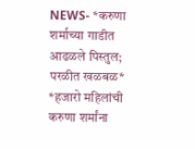NEWS- *करुणा शर्माच्या गाडीत आढळले पिस्तुल; परळीत खळबळ* *हजारो महिलांची करुणा शर्मांना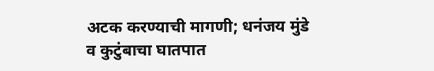अटक करण्याची मागणी; धनंजय मुंडे व कुटुंबाचा घातपात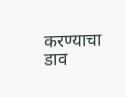करण्याचा डाव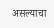असल्याचा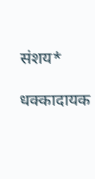संशय*

धक्कादायक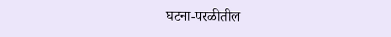घटना-परळीतील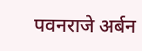पवनराजे अर्बन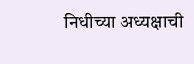निधीच्या अध्यक्षाची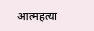आत्महत्या